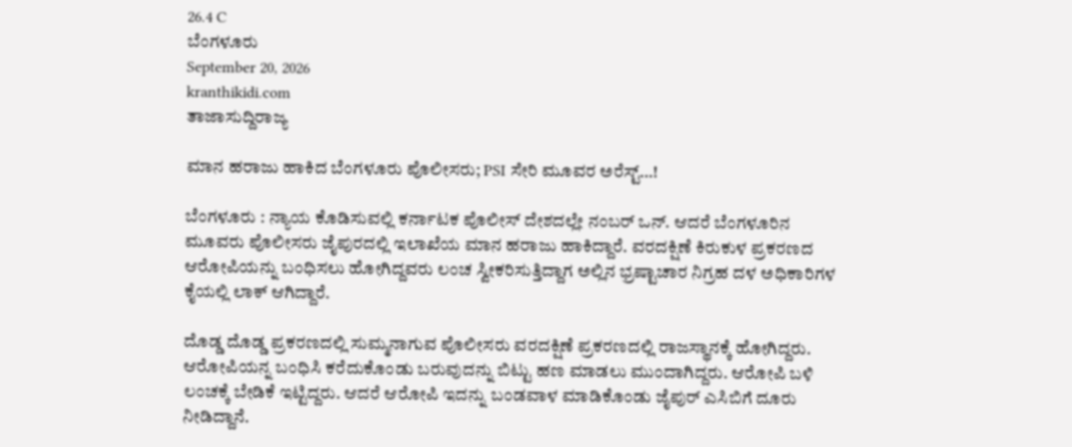26.4 C
ಬೆಂಗಳೂರು
September 20, 2026
kranthikidi.com
ತಾಜಾಸುದ್ದಿರಾಜ್ಯ

ಮಾನ ಹರಾಜು ಹಾಕಿದ ಬೆಂಗಳೂರು ಪೊಲೀಸರು; PSI ಸೇರಿ ಮೂವರ ಅರೆಸ್ಟ್‌…!

ಬೆಂಗಳೂರು : ನ್ಯಾಯ ಕೊಡಿಸುವಲ್ಲಿ ಕರ್ನಾಟಕ ಪೊಲೀಸ್ ದೇಶದಲ್ಲೇ ನಂಬರ್ ಒನ್. ಆದರೆ ಬೆಂಗಳೂರಿನ ಮೂವರು ಪೊಲೀಸರು ಜೈಪುರದಲ್ಲಿ ಇಲಾಖೆಯ ಮಾನ ಹರಾಜು ಹಾಕಿದ್ದಾರೆ. ವರದಕ್ಷಿಣೆ ಕಿರುಕುಳ ಪ್ರಕರಣದ ಆರೋಪಿ‌ಯನ್ನು ಬಂಧಿಸಲು ಹೋಗಿದ್ದವರು ಲಂಚ ಸ್ವೀಕರಿಸುತ್ತಿದ್ದಾಗ ಅಲ್ಲಿನ ಭ್ರಷ್ಟಾಚಾರ ನಿಗ್ರಹ ದಳ ಅಧಿಕಾರಿಗಳ ಕೈಯಲ್ಲಿ ಲಾಕ್ ಆಗಿದ್ದಾರೆ.

ದೊಡ್ಡ ದೊಡ್ಡ ಪ್ರಕರಣದಲ್ಲಿ ಸುಮ್ಮನಾಗುವ ಪೊಲೀಸರು ವರದಕ್ಷಿಣೆ ಪ್ರಕರಣದಲ್ಲಿ ರಾಜಸ್ಥಾನಕ್ಕೆ ಹೋಗಿದ್ದರು. ಆರೋಪಿಯನ್ನ ಬಂಧಿಸಿ ಕರೆದುಕೊಂಡು ಬರುವುದನ್ನು ಬಿಟ್ಟು ಹಣ ಮಾಡಲು ಮುಂದಾಗಿದ್ದರು. ಆರೋಪಿ ಬಳಿ ಲಂಚಕ್ಕೆ ಬೇಡಿಕೆ ಇಟ್ಟಿದ್ದರು. ಆದರೆ ಆರೋಪಿ ಇದನ್ನು ಬಂಡವಾಳ ಮಾಡಿಕೊಂಡು ಜೈಪುರ್ ಎಸಿಬಿಗೆ ದೂರು ನೀಡಿದ್ದಾನೆ.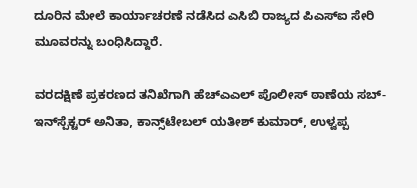ದೂರಿನ‌ ಮೇಲೆ ಕಾರ್ಯಾಚರಣೆ ನಡೆಸಿದ ಎಸಿಬಿ ರಾಜ್ಯದ ಪಿಎಸ್ಐ ಸೇರಿ ಮೂವರನ್ನು ಬಂಧಿಸಿದ್ದಾರೆ.

ವರದಕ್ಷಿಣೆ ಪ್ರಕರಣದ ತನಿಖೆಗಾಗಿ ಹೆಚ್ಎಎಲ್ ಪೊಲೀಸ್ ಠಾಣೆಯ ಸಬ್-ಇನ್‌ಸ್ಪೆಕ್ಟರ್ ಅನಿತಾ, ಕಾನ್ಸ್‌ಟೇಬಲ್ ಯತೀಶ್ ಕುಮಾರ್, ಉಳ್ವಪ್ಪ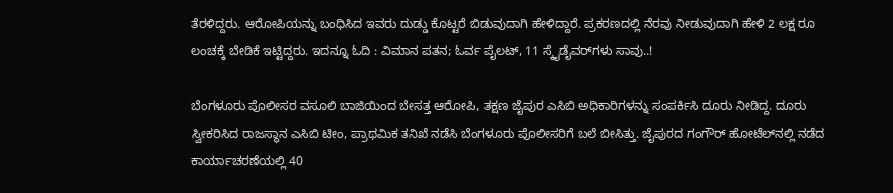ತೆರಳಿದ್ದರು‌. ಆರೋಪಿಯನ್ನು ಬಂಧಿಸಿದ ಇವರು ದುಡ್ಡು ಕೊಟ್ಟರೆ ಬಿಡುವುದಾಗಿ ಹೇಳಿದ್ದಾರೆ. ಪ್ರಕರಣದಲ್ಲಿ ನೆರವು ನೀಡುವುದಾಗಿ ಹೇಳಿ 2 ಲಕ್ಷ ರೂ ಲಂಚಕ್ಕೆ ಬೇಡಿಕೆ ಇಟ್ಟಿದ್ದರು. ಇದನ್ನೂ ಓದಿ : ವಿಮಾನ ಪತನ; ಓರ್ವ ಪೈಲಟ್‌, 11 ಸ್ಕೈಡೈವರ್‌ಗಳು ಸಾವು..!

ಬೆಂಗಳೂರು ಪೊಲೀಸರ ವಸೂಲಿ ಬಾಜಿಯಿಂದ ಬೇಸತ್ತ ಆರೋಪಿ, ತಕ್ಷಣ ಜೈಪುರ ಎಸಿಬಿ ಅಧಿಕಾರಿಗಳನ್ನು ಸಂಪರ್ಕಿಸಿ ದೂರು ನೀಡಿದ್ದ. ದೂರು ಸ್ವೀಕರಿಸಿದ ರಾಜಸ್ಥಾನ ಎಸಿಬಿ ಟೀಂ, ಪ್ರಾಥಮಿಕ ತನಿಖೆ ನಡೆಸಿ ಬೆಂಗಳೂರು ಪೊಲೀಸರಿಗೆ ಬಲೆ ಬೀಸಿತ್ತು. ಜೈಪುರದ ಗಂಗೌರ್ ಹೋಟೆಲ್‌ನಲ್ಲಿ ನಡೆದ ಕಾರ್ಯಾಚರಣೆಯಲ್ಲಿ 40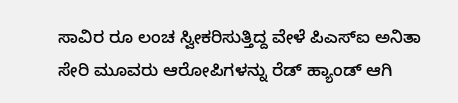ಸಾವಿರ ರೂ ಲಂಚ ಸ್ವೀಕರಿಸುತ್ತಿದ್ದ ವೇಳೆ ಪಿಎಸ್ಐ ಅನಿತಾ ಸೇರಿ ಮೂವರು ಆರೋಪಿಗಳನ್ನು ರೆಡ್ ಹ್ಯಾಂಡ್ ಆಗಿ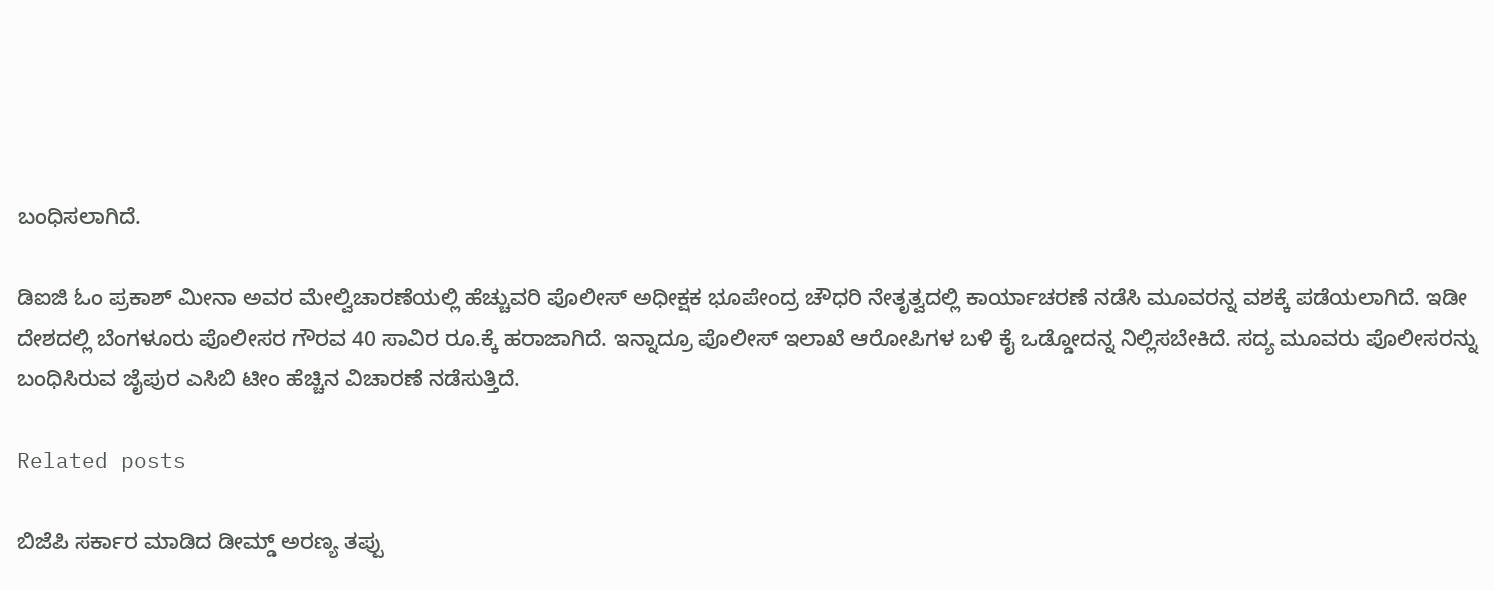ಬಂಧಿಸಲಾಗಿದೆ.

ಡಿಐಜಿ ಓಂ ಪ್ರಕಾಶ್ ಮೀನಾ ಅವರ ಮೇಲ್ವಿಚಾರಣೆಯಲ್ಲಿ ಹೆಚ್ಚುವರಿ ಪೊಲೀಸ್ ಅಧೀಕ್ಷಕ ಭೂಪೇಂದ್ರ ಚೌಧರಿ ನೇತೃತ್ವದಲ್ಲಿ ಕಾರ್ಯಾಚರಣೆ ನಡೆಸಿ ಮೂವರನ್ನ ವಶಕ್ಕೆ ಪಡೆಯಲಾಗಿದೆ. ಇಡೀ ದೇಶದಲ್ಲಿ ಬೆಂಗಳೂರು ಪೊಲೀಸರ ಗೌರವ 40 ಸಾವಿರ ರೂ.ಕ್ಕೆ ಹರಾಜಾಗಿದೆ‌. ಇನ್ನಾದ್ರೂ ಪೊಲೀಸ್ ಇಲಾಖೆ ಆರೋಪಿಗಳ ಬಳಿ ಕೈ ಒಡ್ಡೋದನ್ನ ನಿಲ್ಲಿಸಬೇಕಿದೆ. ಸದ್ಯ ಮೂವರು ಪೊಲೀಸರನ್ನು ಬಂಧಿಸಿರುವ ಜೈಪುರ ಎಸಿಬಿ ಟೀಂ ಹೆಚ್ಚಿನ ವಿಚಾರಣೆ ನಡೆಸುತ್ತಿದೆ.

Related posts

ಬಿಜೆಪಿ ಸರ್ಕಾರ ಮಾಡಿದ ಡೀಮ್ಡ್ ಅರಣ್ಯ ತಪ್ಪು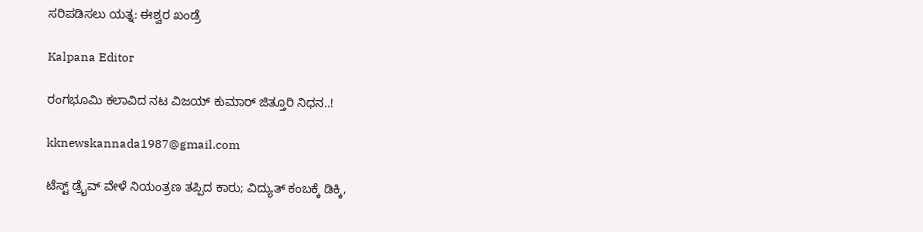ಸರಿಪಡಿಸಲು ಯತ್ನ: ಈಶ್ವರ ಖಂಡ್ರೆ

Kalpana Editor

ರಂಗಭೂಮಿ ಕಲಾವಿದ ನಟ ವಿಜಯ್ ಕುಮಾರ್ ಜಿತ್ತೂರಿ ನಿಧನ..!

kknewskannada1987@gmail.com

ಟೆಸ್ಟ್ ಡ್ರೈವ್ ವೇಳೆ ನಿಯಂತ್ರಣ ತಪ್ಪಿದ ಕಾರು; ವಿದ್ಯುತ್‌ ಕಂಬಕ್ಕೆ ಡಿಕ್ಕಿ,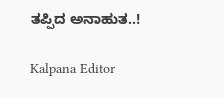ತಪ್ಪಿದ ಅನಾಹುತ..!

Kalpana Editor